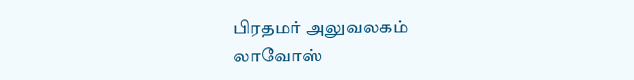பிரதமர் அலுவலகம்
லாவோஸ்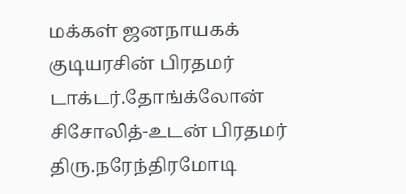மக்கள் ஜனநாயகக் குடியரசின் பிரதமர் டாக்டர்.தோங்க்லோன் சிசோலித்-உடன் பிரதமர் திரு.நரேந்திரமோடி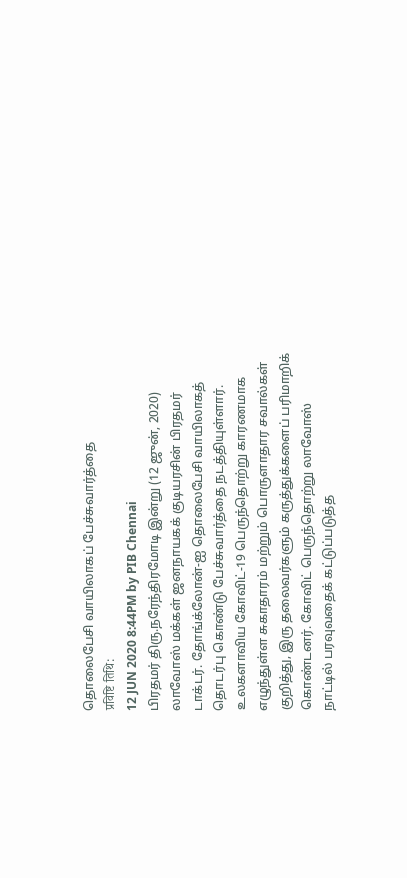தொலைபேசி வாயிலாகப் பேச்சுவார்த்தை
प्रविष्टि तिथि:
12 JUN 2020 8:44PM by PIB Chennai
பிரதமர் திரு.நரேந்திரமோடி இன்று (12 ஜுன், 2020) லாவோஸ் மக்கள் ஜனநாயகக் குடியரசின் பிரதமர் டாக்டர். தோங்க்லோன்-ஐ தொலைபேசி வாயிலாகத் தொடர்பு கொண்டு பேச்சுவார்த்தை நடத்தியுள்ளார்.
உலகளாவிய கோவிட்-19 பெருந்தொற்று காரணமாக எழுந்துள்ள சுகாதாரம் மற்றும் பொருளாதார சவால்கள் குறித்து, இரு தலைவர்களும் கருத்துக்களைப் பரிமாறிக் கொண்டனர். கோவிட் பெருந்தொற்று லாவோஸ் நாட்டில் பரவுவதைக் கட்டுப்படுத்த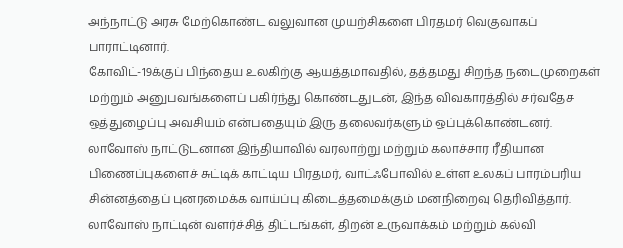அந்நாட்டு அரசு மேற்கொண்ட வலுவான முயற்சிகளை பிரதமர் வெகுவாகப் பாராட்டினார்.
கோவிட்-19க்குப் பிந்தைய உலகிற்கு ஆயத்தமாவதில், தத்தமது சிறந்த நடைமுறைகள் மற்றும் அனுபவங்களைப் பகிர்ந்து கொண்டதுடன், இந்த விவகாரத்தில் சர்வதேச ஒத்துழைப்பு அவசியம் என்பதையும் இரு தலைவர்களும் ஒப்புக்கொண்டனர்.
லாவோஸ் நாட்டுடனான இந்தியாவில் வரலாற்று மற்றும் கலாச்சார ரீதியான பிணைப்புகளைச் சுட்டிக் காட்டிய பிரதமர், வாட்ஃபோவில் உள்ள உலகப் பாரம்பரிய சின்னத்தைப் புனரமைக்க வாய்ப்பு கிடைத்தமைக்கும் மனநிறைவு தெரிவித்தார். லாவோஸ் நாட்டின் வளர்ச்சித் திட்டங்கள், திறன் உருவாக்கம் மற்றும் கல்வி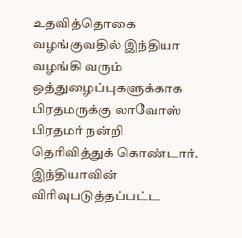உதவித்தொகை வழங்குவதில் இந்தியா வழங்கி வரும் ஒத்துழைப்புகளுக்காக பிரதமருக்கு லாவோஸ் பிரதமர் நன்றி தெரிவித்துக் கொண்டார்.
இந்தியாவின் விரிவுபடுத்தப்பட்ட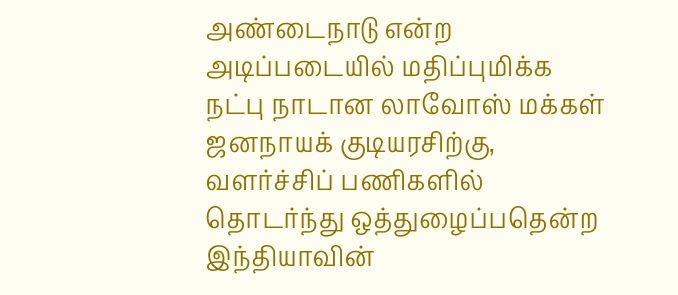அண்டைநாடு என்ற அடிப்படையில் மதிப்புமிக்க நட்பு நாடான லாவோஸ் மக்கள் ஜனநாயக் குடியரசிற்கு, வளர்ச்சிப் பணிகளில் தொடர்ந்து ஒத்துழைப்பதென்ற இந்தியாவின்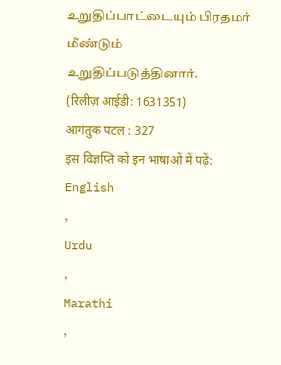உறுதிப்பாட்டையும் பிரதமர் மீண்டும் உறுதிப்படுத்தினார்.
(रिलीज़ आईडी: 1631351)
आगंतुक पटल : 327
इस विज्ञप्ति को इन भाषाओं में पढ़ें:
English
,
Urdu
,
Marathi
,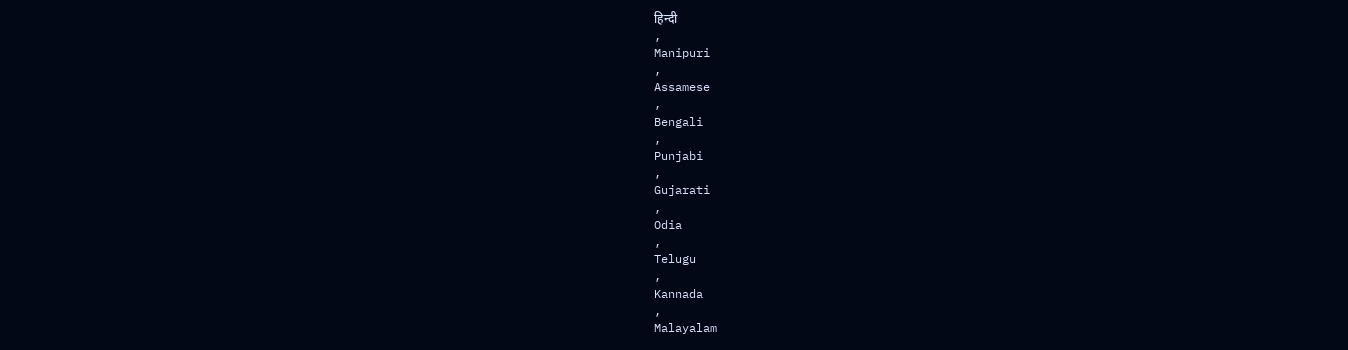हिन्दी
,
Manipuri
,
Assamese
,
Bengali
,
Punjabi
,
Gujarati
,
Odia
,
Telugu
,
Kannada
,
Malayalam